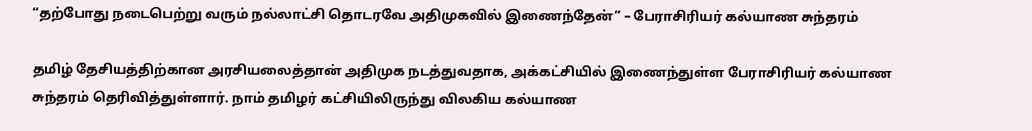“தற்போது நடைபெற்று வரும் நல்லாட்சி தொடரவே அதிமுகவில் இணைந்தேன்” – பேராசிரியர் கல்யாண சுந்தரம்

தமிழ் தேசியத்திற்கான அரசியலைத்தான் அதிமுக நடத்துவதாக, அக்கட்சியில் இணைந்துள்ள பேராசிரியர் கல்யாண சுந்தரம் தெரிவித்துள்ளார். நாம் தமிழர் கட்சியிலிருந்து விலகிய கல்யாண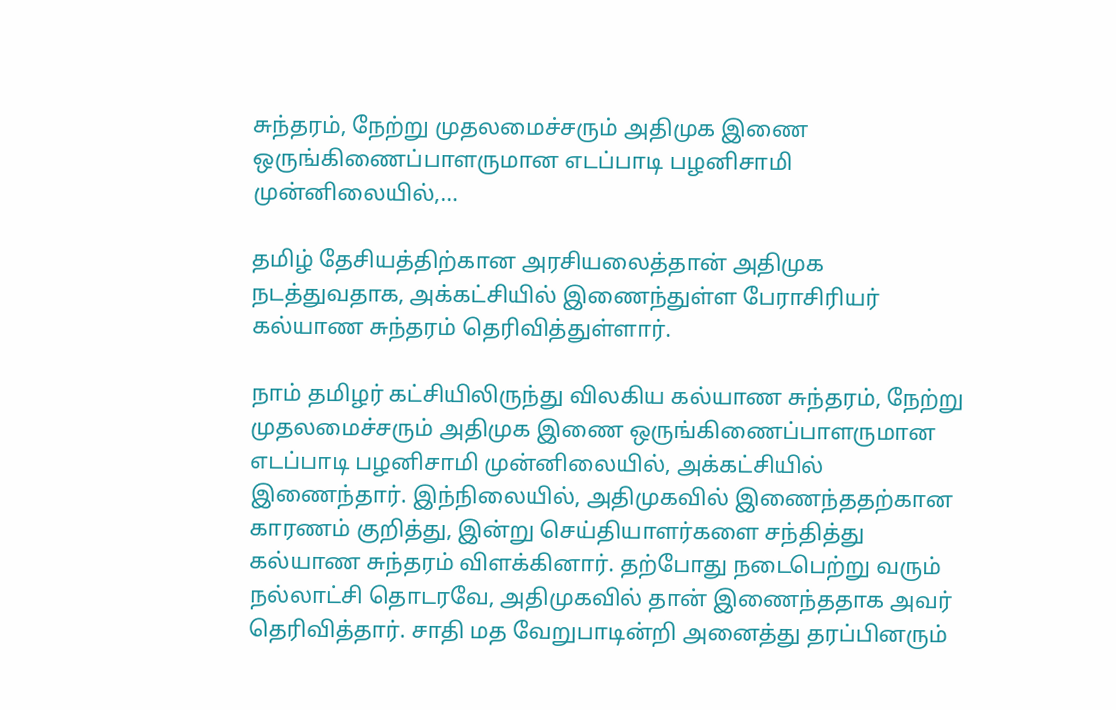சுந்தரம், நேற்று முதலமைச்சரும் அதிமுக இணை ஒருங்கிணைப்பாளருமான எடப்பாடி பழனிசாமி முன்னிலையில்,…

தமிழ் தேசியத்திற்கான அரசியலைத்தான் அதிமுக நடத்துவதாக, அக்கட்சியில் இணைந்துள்ள பேராசிரியர் கல்யாண சுந்தரம் தெரிவித்துள்ளார்.

நாம் தமிழர் கட்சியிலிருந்து விலகிய கல்யாண சுந்தரம், நேற்று முதலமைச்சரும் அதிமுக இணை ஒருங்கிணைப்பாளருமான எடப்பாடி பழனிசாமி முன்னிலையில், அக்கட்சியில் இணைந்தார். இந்நிலையில், அதிமுகவில் இணைந்ததற்கான காரணம் குறித்து, இன்று செய்தியாளர்களை சந்தித்து கல்யாண சுந்தரம் விளக்கினார். தற்போது நடைபெற்று வரும் நல்லாட்சி தொடரவே, அதிமுகவில் தான் இணைந்ததாக அவர் தெரிவித்தார். சாதி மத வேறுபாடின்றி அனைத்து தரப்பினரும்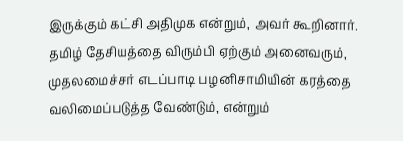இருக்கும் கட்சி அதிமுக என்றும், அவர் கூறினார். தமிழ் தேசியத்தை விரும்பி ஏற்கும் அனைவரும், முதலமைச்சர் எடப்பாடி பழனிசாமியின் கரத்தை வலிமைப்படுத்த வேண்டும், என்றும்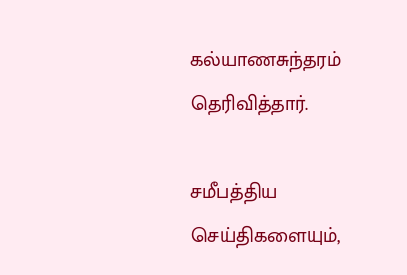கல்யாணசுந்தரம் தெரிவித்தார்.

சமீபத்திய செய்திகளையும்,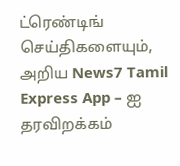ட்ரெண்டிங் செய்திகளையும், அறிய News7 Tamil Express App – ஐ தரவிறக்கம்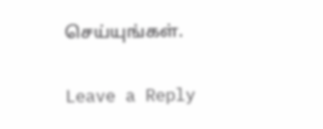செய்யுங்கள்.

Leave a Reply